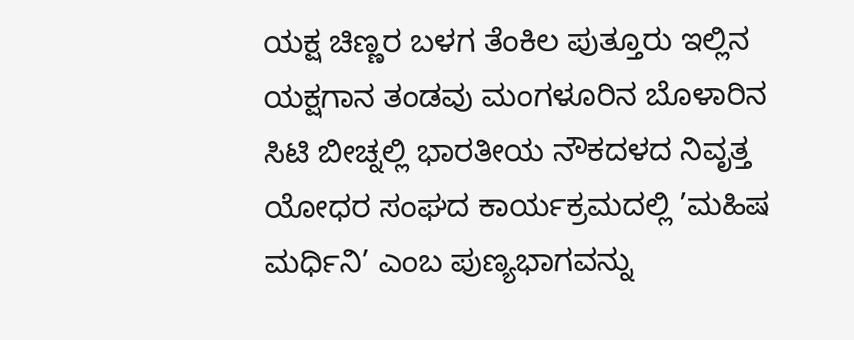ಯಕ್ಷ ಚಿಣ್ಣರ ಬಳಗ ತೆಂಕಿಲ ಪುತ್ತೂರು ಇಲ್ಲಿನ ಯಕ್ಷಗಾನ ತಂಡವು ಮಂಗಳೂರಿನ ಬೊಳಾರಿನ ಸಿಟಿ ಬೀಚ್ನಲ್ಲಿ ಭಾರತೀಯ ನೌಕದಳದ ನಿವೃತ್ತ ಯೋಧರ ಸಂಘದ ಕಾರ್ಯಕ್ರಮದಲ್ಲಿ ’ಮಹಿಷ ಮರ್ಧಿನಿ’ ಎಂಬ ಪುಣ್ಯಭಾಗವನ್ನು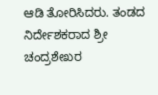ಆಡಿ ತೋರಿಸಿದರು. ತಂಡದ ನಿರ್ದೇಶಕರಾದ ಶ್ರೀ ಚಂದ್ರಶೇಖರ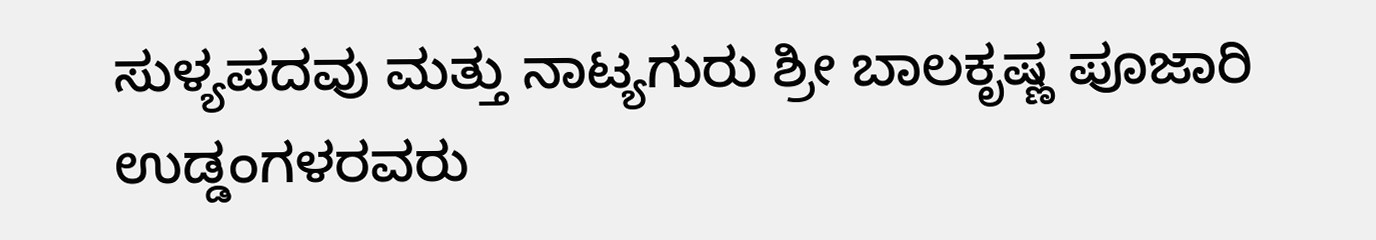ಸುಳ್ಯಪದವು ಮತ್ತು ನಾಟ್ಯಗುರು ಶ್ರೀ ಬಾಲಕೃಷ್ಣ ಪೂಜಾರಿ ಉಡ್ಡಂಗಳರವರು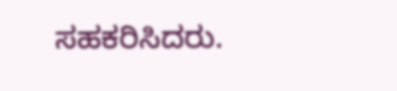ಸಹಕರಿಸಿದರು.